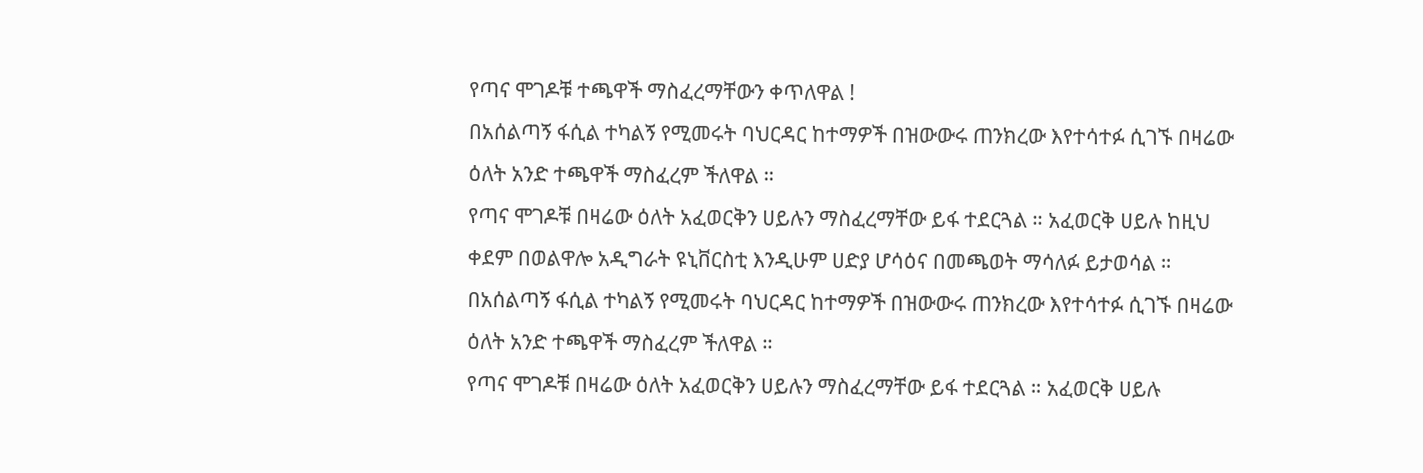የጣና ሞገዶቹ ተጫዋች ማስፈረማቸውን ቀጥለዋል !
በአሰልጣኝ ፋሲል ተካልኝ የሚመሩት ባህርዳር ከተማዎች በዝውውሩ ጠንክረው እየተሳተፉ ሲገኙ በዛሬው ዕለት አንድ ተጫዋች ማስፈረም ችለዋል ።
የጣና ሞገዶቹ በዛሬው ዕለት አፈወርቅን ሀይሉን ማስፈረማቸው ይፋ ተደርጓል ። አፈወርቅ ሀይሉ ከዚህ ቀደም በወልዋሎ አዲግራት ዩኒቨርስቲ እንዲሁም ሀድያ ሆሳዕና በመጫወት ማሳለፉ ይታወሳል ።
በአሰልጣኝ ፋሲል ተካልኝ የሚመሩት ባህርዳር ከተማዎች በዝውውሩ ጠንክረው እየተሳተፉ ሲገኙ በዛሬው ዕለት አንድ ተጫዋች ማስፈረም ችለዋል ።
የጣና ሞገዶቹ በዛሬው ዕለት አፈወርቅን ሀይሉን ማስፈረማቸው ይፋ ተደርጓል ። አፈወርቅ ሀይሉ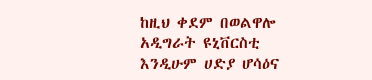ከዚህ ቀደም በወልዋሎ አዲግራት ዩኒቨርስቲ እንዲሁም ሀድያ ሆሳዕና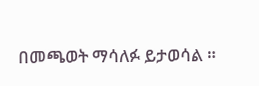በመጫወት ማሳለፉ ይታወሳል ።